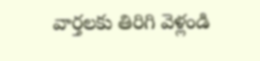వార్తలకు తిరిగి వెళ్లండి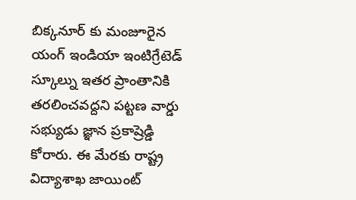బిక్కనూర్ కు మంజూరైన యంగ్ ఇండియా ఇంటిగ్రేటెడ్ స్కూల్ను ఇతర ప్రాంతానికి తరలించవద్దని పట్టణ వార్డు సభ్యుడు జ్ఞాన ప్రకాష్రెడ్డి కోరారు. ఈ మేరకు రాష్ట్ర విద్యాశాఖ జాయింట్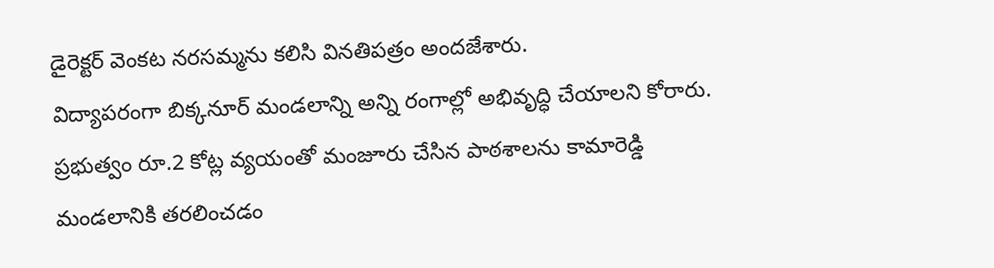డైరెక్టర్ వెంకట నరసమ్మను కలిసి వినతిపత్రం అందజేశారు.
విద్యాపరంగా బిక్కనూర్ మండలాన్ని అన్ని రంగాల్లో అభివృద్ధి చేయాలని కోరారు. ప్రభుత్వం రూ.2 కోట్ల వ్యయంతో మంజూరు చేసిన పాఠశాలను కామారెడ్డి మండలానికి తరలించడం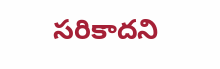సరికాదని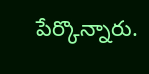పేర్కొన్నారు.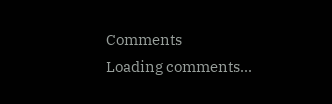Comments
Loading comments...